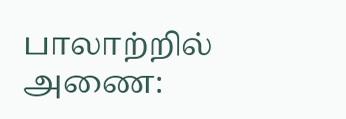பாலாற்றில் அணை: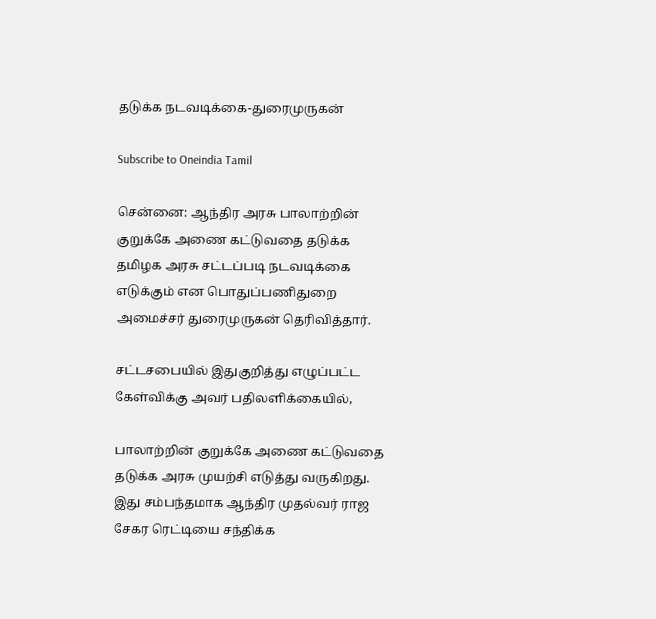தடுக்க நடவடிக்கை-துரைமுருகன்

Subscribe to Oneindia Tamil

சென்னை: ஆந்திர அரசு பாலாற்றின் குறுக்கே அணை கட்டுவதை தடுக்க தமிழக அரசு சட்டப்படி நடவடிக்கை எடுக்கும் என பொதுப்பணிதுறை அமைச்சர் துரைமுருகன் தெரிவித்தார்.

சட்டசபையில் இதுகுறித்து எழுப்பட்ட கேள்விக்கு அவர் பதிலளிக்கையில்,

பாலாற்றின் குறுக்கே அணை கட்டுவதை தடுக்க அரசு முயற்சி எடுத்து வருகிறது. இது சம்பந்தமாக ஆந்திர முதல்வர் ராஜ சேகர ரெட்டியை சந்திக்க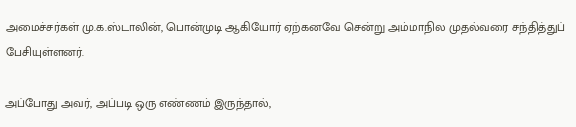அமைச்சர்கள் மு.க.ஸ்டாலின், பொன்முடி ஆகியோர் ஏற்கனவே சென்று அம்மாநில முதல்வரை சந்தித்துப் பேசியுள்ளனர்.

அப்போது அவர், அப்படி ஒரு எண்ணம் இருந்தால்,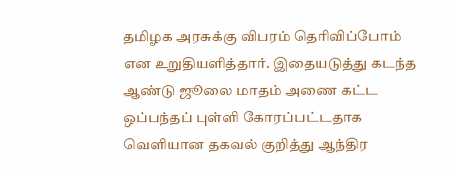தமிழக அரசுக்கு விபரம் தெரிவிப்போம் என உறுதியளித்தார். இதையடுத்து கடந்த ஆண்டு ஜூலை மாதம் அணை கட்ட ஒப்பந்தப் புள்ளி கோரப்பட்டதாக வெளியான தகவல் குறித்து ஆந்திர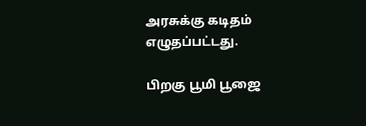அரசுக்கு கடிதம் எழுதப்பட்டது.

பிறகு பூமி பூஜை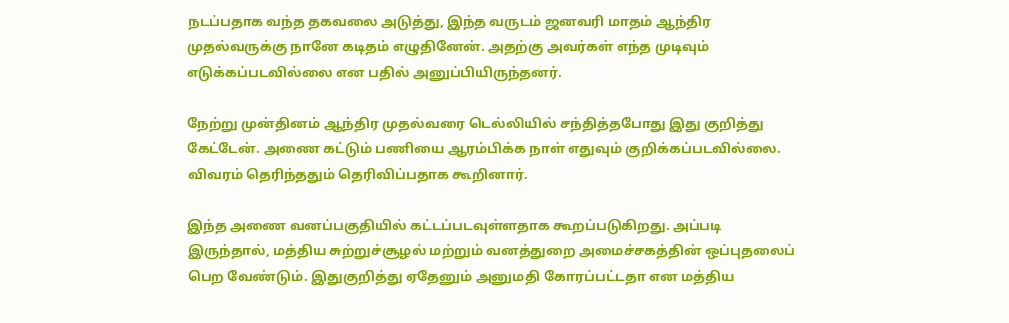நடப்பதாக வந்த தகவலை அடுத்து, இந்த வருடம் ஜனவரி மாதம் ஆந்திர முதல்வருக்கு நானே கடிதம் எழுதினேன். அதற்கு அவர்கள் எந்த முடிவும் எடுக்கப்படவில்லை என பதில் அனுப்பியிருந்தனர்.

நேற்று முன்தினம் ஆந்திர முதல்வரை டெல்லியில் சந்தித்தபோது இது குறித்து கேட்டேன். அணை கட்டும் பணியை ஆரம்பிக்க நாள் எதுவும் குறிக்கப்படவில்லை. விவரம் தெரிந்ததும் தெரிவிப்பதாக கூறினார்.

இந்த அணை வனப்பகுதியில் கட்டப்படவுள்ளதாக கூறப்படுகிறது. அப்படி இருந்தால், மத்திய சுற்றுச்சூழல் மற்றும் வனத்துறை அமைச்சகத்தின் ஒப்புதலைப் பெற வேண்டும். இதுகுறித்து ஏதேனும் அனுமதி கோரப்பட்டதா என மத்திய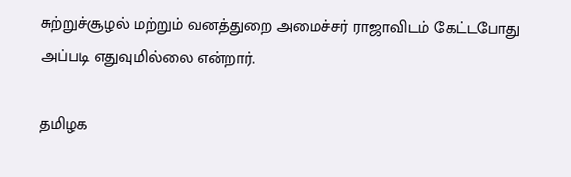சுற்றுச்சூழல் மற்றும் வனத்துறை அமைச்சர் ராஜாவிடம் கேட்டபோது அப்படி எதுவுமில்லை என்றார்.

தமிழக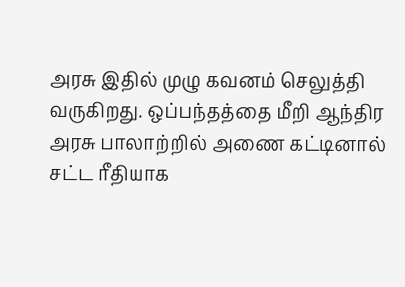அரசு இதில் முழு கவனம் செலுத்தி வருகிறது. ஒப்பந்தத்தை மீறி ஆந்திர அரசு பாலாற்றில் அணை கட்டினால் சட்ட ரீதியாக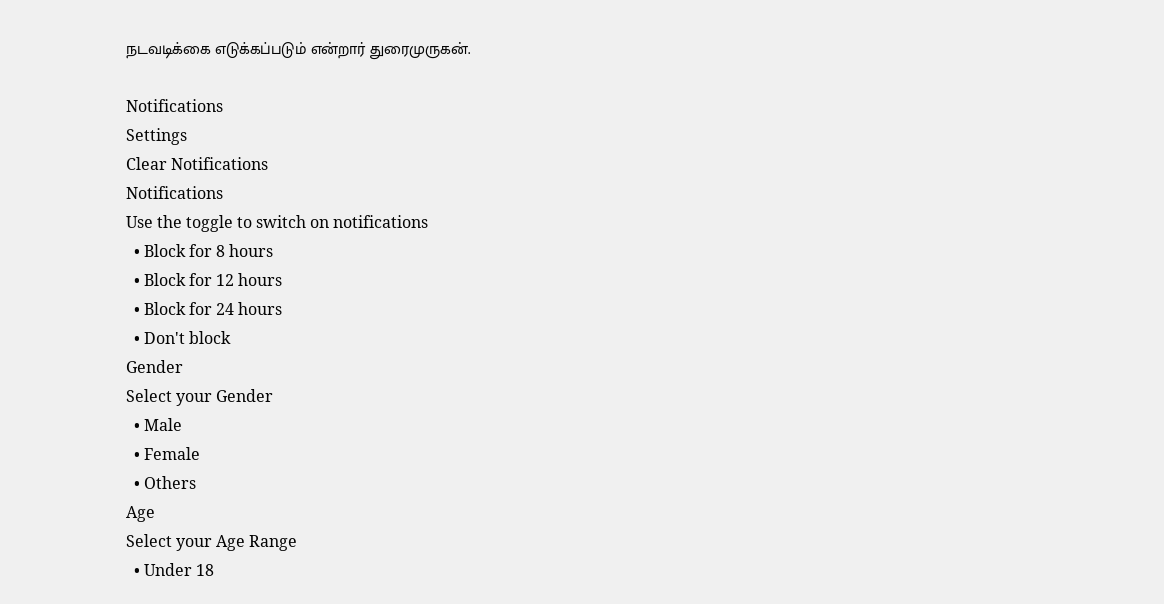நடவடிக்கை எடுக்கப்படும் என்றார் துரைமுருகன்.

Notifications
Settings
Clear Notifications
Notifications
Use the toggle to switch on notifications
  • Block for 8 hours
  • Block for 12 hours
  • Block for 24 hours
  • Don't block
Gender
Select your Gender
  • Male
  • Female
  • Others
Age
Select your Age Range
  • Under 18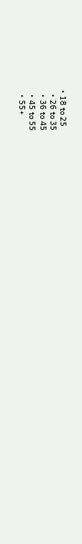• 18 to 25
  • 26 to 35
  • 36 to 45
  • 45 to 55
  • 55+